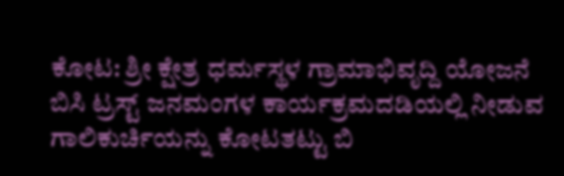ಕೋಟ: ಶ್ರೀ ಕ್ಷೇತ್ರ ಧರ್ಮಸ್ಥಳ ಗ್ರಾಮಾಭಿವೃದ್ದಿ ಯೋಜನೆ ಬಿಸಿ ಟ್ರಸ್ಟ್ ಜನಮಂಗಳ ಕಾರ್ಯಕ್ರಮದಡಿಯಲ್ಲಿ ನೀಡುವ ಗಾಲಿಕುರ್ಚಿಯನ್ನು ಕೋಟತಟ್ಟು ಬಿ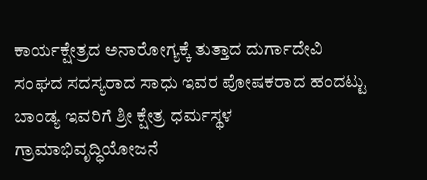ಕಾರ್ಯಕ್ಷೇತ್ರದ ಅನಾರೋಗ್ಯಕ್ಕೆ ತುತ್ತಾದ ದುರ್ಗಾದೇವಿ ಸಂಘದ ಸದಸ್ಯರಾದ ಸಾಧು ಇವರ ಪೋಷಕರಾದ ಹಂದಟ್ಟು ಬಾಂಡ್ಯ ಇವರಿಗೆ ಶ್ರೀ ಕ್ಷೇತ್ರ ಧರ್ಮಸ್ಥಳ ಗ್ರಾಮಾಭಿವೃದ್ಧಿಯೋಜನೆ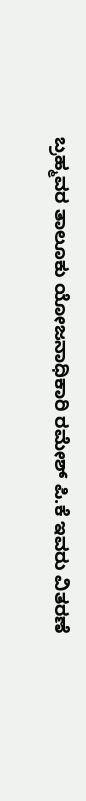ಬ್ರಹ್ಮವರ ತಾಲೂಕು ಯೋಜನಾಧಿಕಾರಿ ರಮೇಶ್ ಪಿ.ಕೆ ಇವರು ವಿತರಣೆ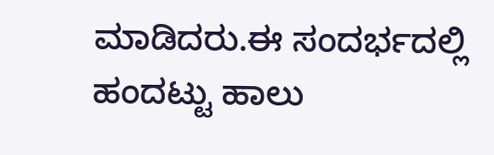ಮಾಡಿದರು.ಈ ಸಂದರ್ಭದಲ್ಲಿ ಹಂದಟ್ಟು ಹಾಲು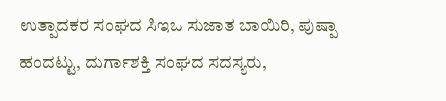ಉತ್ಪಾದಕರ ಸಂಘದ ಸಿಇಒ ಸುಜಾತ ಬಾಯಿರಿ, ಪುಷ್ಪಾ ಹಂದಟ್ಟು, ದುರ್ಗಾಶಕ್ತಿ ಸಂಘದ ಸದಸ್ಯರು,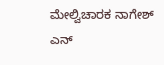ಮೇಲ್ವಿಚಾರಕ ನಾಗೇಶ್ ಎನ್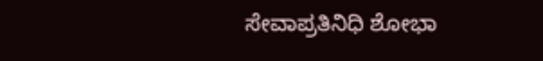ಸೇವಾಪ್ರತಿನಿಧಿ ಶೋಭಾ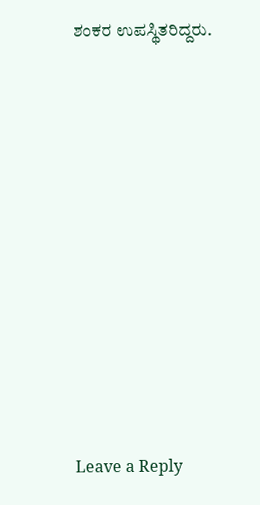ಶಂಕರ ಉಪಸ್ಥಿತರಿದ್ದರು.












Leave a Reply